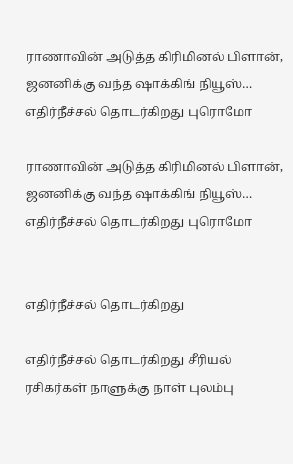ராணாவின் அடுத்த கிரிமினல் பிளான், ஜனனிக்கு வந்த ஷாக்கிங் நியூஸ்… எதிர்நீச்சல் தொடர்கிறது புரொமோ

ராணாவின் அடுத்த கிரிமினல் பிளான், ஜனனிக்கு வந்த ஷாக்கிங் நியூஸ்… எதிர்நீச்சல் தொடர்கிறது புரொமோ


எதிர்நீச்சல் தொடர்கிறது

எதிர்நீச்சல் தொடர்கிறது சீரியல் ரசிகர்கள் நாளுக்கு நாள் புலம்பு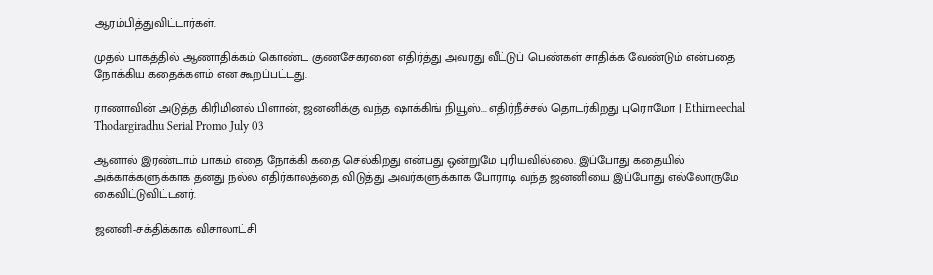ஆரம்பித்துவிட்டார்கள்.

முதல் பாகத்தில் ஆணாதிக்கம் கொண்ட குணசேகரனை எதிர்த்து அவரது வீட்டுப் பெண்கள் சாதிக்க வேண்டும் என்பதை நோக்கிய கதைக்களம் என கூறப்பட்டது.

ராணாவின் அடுத்த கிரிமினல் பிளான், ஜனனிக்கு வந்த ஷாக்கிங் நியூஸ்... எதிர்நீச்சல் தொடர்கிறது புரொமோ | Ethirneechal Thodargiradhu Serial Promo July 03

ஆனால் இரண்டாம் பாகம் எதை நோக்கி கதை செல்கிறது என்பது ஒன்றுமே புரியவில்லை. இப்போது கதையில் அக்காக்களுக்காக தனது நல்ல எதிர்காலத்தை விடுத்து அவர்களுக்காக போராடி வந்த ஜனனியை இப்போது எல்லோருமே கைவிட்டுவிட்டனர்.

ஜனனி-சக்திக்காக விசாலாட்சி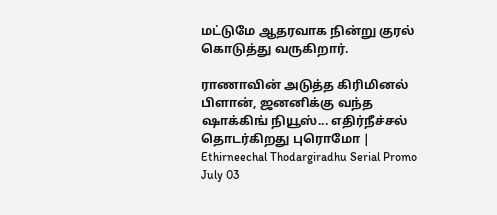மட்டுமே ஆதரவாக நின்று குரல் கொடுத்து வருகிறார்.

ராணாவின் அடுத்த கிரிமினல் பிளான், ஜனனிக்கு வந்த ஷாக்கிங் நியூஸ்... எதிர்நீச்சல் தொடர்கிறது புரொமோ | Ethirneechal Thodargiradhu Serial Promo July 03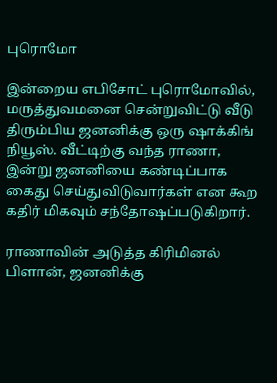புரொமோ

இன்றைய எபிசோட் புரொமோவில், மருத்துவமனை சென்றுவிட்டு வீடு திரும்பிய ஜனனிக்கு ஒரு ஷாக்கிங் நியூஸ். வீட்டிற்கு வந்த ராணா, இன்று ஜனனியை கண்டிப்பாக கைது செய்துவிடுவார்கள் என கூற கதிர் மிகவும் சந்தோஷப்படுகிறார்.

ராணாவின் அடுத்த கிரிமினல் பிளான், ஜனனிக்கு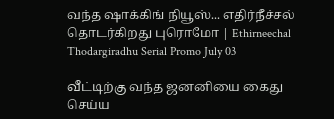வந்த ஷாக்கிங் நியூஸ்... எதிர்நீச்சல் தொடர்கிறது புரொமோ | Ethirneechal Thodargiradhu Serial Promo July 03

வீட்டிற்கு வந்த ஜனனியை கைது செய்ய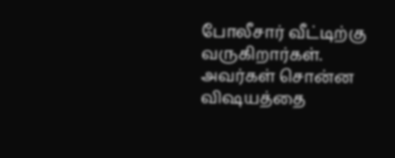போலீசார் வீட்டிற்கு வருகிறார்கள். அவர்கள் சொன்ன விஷயத்தை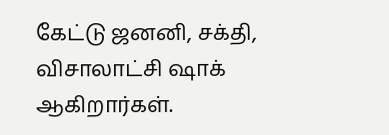கேட்டு ஜனனி, சக்தி, விசாலாட்சி ஷாக் ஆகிறார்கள்.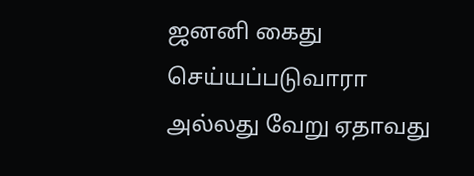ஜனனி கைது செய்யப்படுவாரா அல்லது வேறு ஏதாவது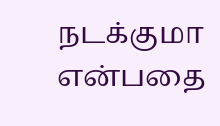நடக்குமா என்பதை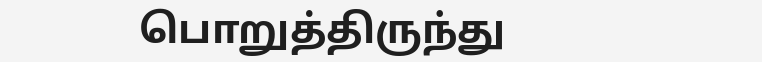பொறுத்திருந்து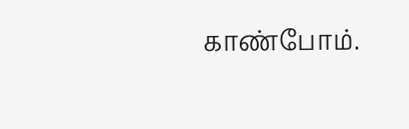காண்போம்.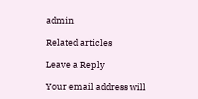admin

Related articles

Leave a Reply

Your email address will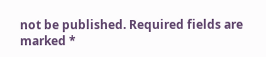not be published. Required fields are marked *